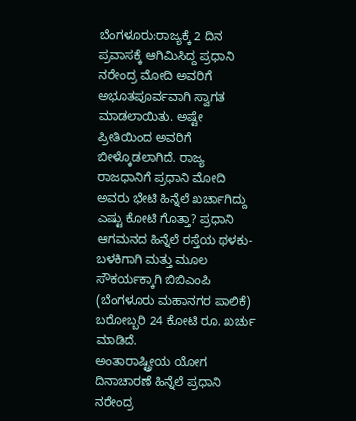ಬೆಂಗಳೂರು:ರಾಜ್ಯಕ್ಕೆ 2 ದಿನ ಪ್ರವಾಸಕ್ಕೆ ಆಗಿಮಿಸಿದ್ದ ಪ್ರಧಾನಿ ನರೇಂದ್ರ ಮೋದಿ ಅವರಿಗೆ ಅಭೂತಪೂರ್ವವಾಗಿ ಸ್ವಾಗತ ಮಾಡಲಾಯಿತು. ಅಷ್ಟೇ ಪ್ರೀತಿಯಿಂದ ಅವರಿಗೆ ಬೀಳ್ಕೊಡಲಾಗಿದೆ. ರಾಜ್ಯ ರಾಜಧಾನಿಗೆ ಪ್ರಧಾನಿ ಮೋದಿ ಅವರು ಭೇಟಿ ಹಿನ್ನೆಲೆ ಖರ್ಚಾಗಿದ್ದು ಎಷ್ಟು ಕೋಟಿ ಗೊತ್ತಾ? ಪ್ರಧಾನಿ ಆಗಮನದ ಹಿನ್ನೆಲೆ ರಸ್ತೆಯ ಥಳಕು-ಬಳಕಿಗಾಗಿ ಮತ್ತು ಮೂಲ ಸೌಕರ್ಯಕ್ಕಾಗಿ ಬಿಬಿಎಂಪಿ (ಬೆಂಗಳೂರು ಮಹಾನಗರ ಪಾಲಿಕೆ) ಬರೋಬ್ಬರಿ 24 ಕೋಟಿ ರೂ. ಖರ್ಚು ಮಾಡಿದೆ.
ಅಂತಾರಾಷ್ಟ್ರೀಯ ಯೋಗ ದಿನಾಚಾರಣೆ ಹಿನ್ನೆಲೆ ಪ್ರಧಾನಿ ನರೇಂದ್ರ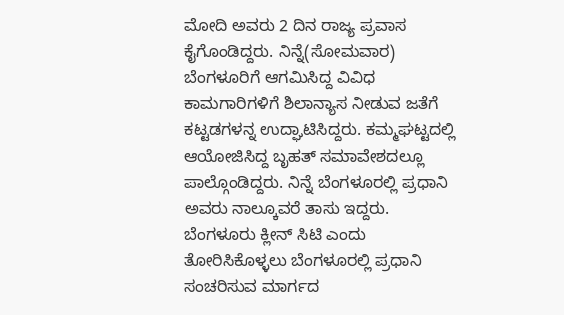ಮೋದಿ ಅವರು 2 ದಿನ ರಾಜ್ಯ ಪ್ರವಾಸ ಕೈಗೊಂಡಿದ್ದರು. ನಿನ್ನೆ(ಸೋಮವಾರ) ಬೆಂಗಳೂರಿಗೆ ಆಗಮಿಸಿದ್ದ ವಿವಿಧ ಕಾಮಗಾರಿಗಳಿಗೆ ಶಿಲಾನ್ಯಾಸ ನೀಡುವ ಜತೆಗೆ ಕಟ್ಟಡಗಳನ್ನ ಉದ್ಘಾಟಿಸಿದ್ದರು. ಕಮ್ಮಘಟ್ಟದಲ್ಲಿ ಆಯೋಜಿಸಿದ್ದ ಬೃಹತ್ ಸಮಾವೇಶದಲ್ಲೂ ಪಾಲ್ಗೊಂಡಿದ್ದರು. ನಿನ್ನೆ ಬೆಂಗಳೂರಲ್ಲಿ ಪ್ರಧಾನಿ ಅವರು ನಾಲ್ಕೂವರೆ ತಾಸು ಇದ್ದರು. ಬೆಂಗಳೂರು ಕ್ಲೀನ್ ಸಿಟಿ ಎಂದು ತೋರಿಸಿಕೊಳ್ಳಲು ಬೆಂಗಳೂರಲ್ಲಿ ಪ್ರಧಾನಿ ಸಂಚರಿಸುವ ಮಾರ್ಗದ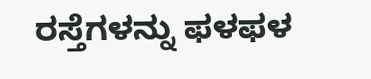ರಸ್ತೆಗಳನ್ನು ಫಳಫಳ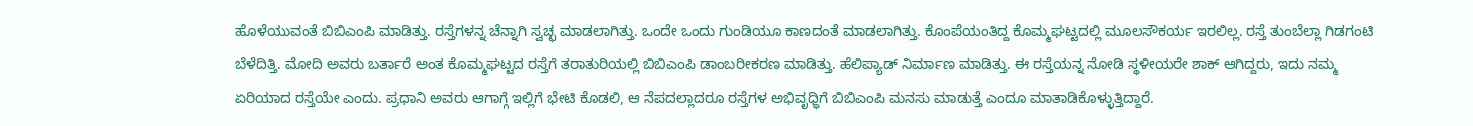ಹೊಳೆಯುವಂತೆ ಬಿಬಿಎಂಪಿ ಮಾಡಿತ್ತು. ರಸ್ತೆಗಳನ್ನ ಚೆನ್ನಾಗಿ ಸ್ವಚ್ಛ ಮಾಡಲಾಗಿತ್ತು. ಒಂದೇ ಒಂದು ಗುಂಡಿಯೂ ಕಾಣದಂತೆ ಮಾಡಲಾಗಿತ್ತು. ಕೊಂಪೆಯಂತಿದ್ದ ಕೊಮ್ಮಘಟ್ಟದಲ್ಲಿ ಮೂಲಸೌಕರ್ಯ ಇರಲಿಲ್ಲ. ರಸ್ತೆ ತುಂಬೆಲ್ಲಾ ಗಿಡಗಂಟಿ ಬೆಳೆದಿತ್ತಿ. ಮೋದಿ ಅವರು ಬರ್ತಾರೆ ಅಂತ ಕೊಮ್ಮಘಟ್ಟದ ರಸ್ತೆಗೆ ತರಾತುರಿಯಲ್ಲಿ ಬಿಬಿಎಂಪಿ ಡಾಂಬರೀಕರಣ ಮಾಡಿತ್ತು. ಹೆಲಿಪ್ಯಾಡ್ ನಿರ್ಮಾಣ ಮಾಡಿತ್ತು. ಈ ರಸ್ತೆಯನ್ನ ನೋಡಿ ಸ್ಥಳೀಯರೇ ಶಾಕ್ ಆಗಿದ್ದರು, ಇದು ನಮ್ಮ ಏರಿಯಾದ ರಸ್ತೆಯೇ ಎಂದು. ಪ್ರಧಾನಿ ಅವರು ಆಗಾಗ್ಗೆ ಇಲ್ಲಿಗೆ ಭೇಟಿ ಕೊಡಲಿ, ಆ ನೆಪದಲ್ಲಾದರೂ ರಸ್ತೆಗಳ ಅಭಿವೃಧ್ಧಿಗೆ ಬಿಬಿಎಂಪಿ ಮನಸು ಮಾಡುತ್ತೆ ಎಂದೂ ಮಾತಾಡಿಕೊಳ್ಳುತ್ತಿದ್ದಾರೆ.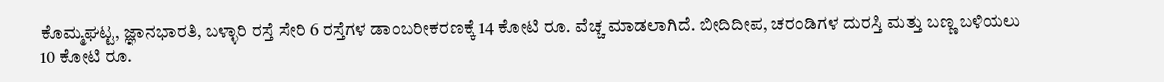ಕೊಮ್ಮಘಟ್ಟ, ಜ್ಞಾನಭಾರತಿ, ಬಳ್ಳಾರಿ ರಸ್ತೆ ಸೇರಿ 6 ರಸ್ತೆಗಳ ಡಾಂಬರೀಕರಣಕ್ಕೆ 14 ಕೋಟಿ ರೂ. ವೆಚ್ಚ ಮಾಡಲಾಗಿದೆ. ಬೀದಿದೀಪ, ಚರಂಡಿಗಳ ದುರಸ್ತಿ ಮತ್ತು ಬಣ್ಣ ಬಳಿಯಲು 10 ಕೋಟಿ ರೂ.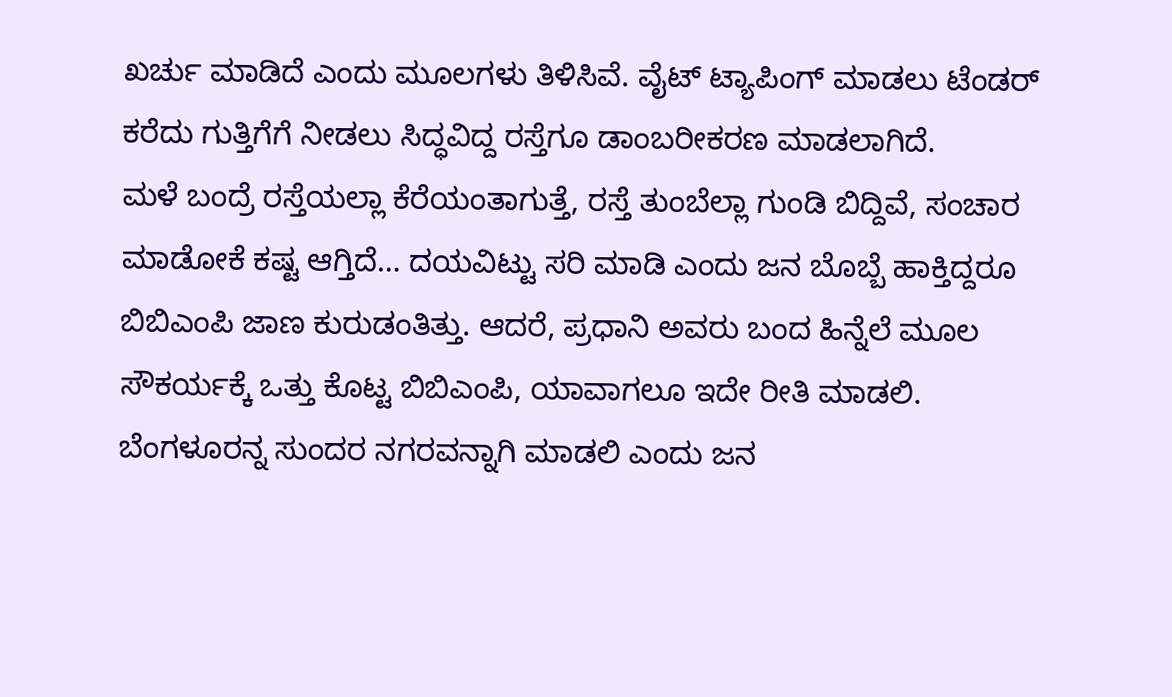ಖರ್ಚು ಮಾಡಿದೆ ಎಂದು ಮೂಲಗಳು ತಿಳಿಸಿವೆ. ವೈಟ್ ಟ್ಯಾಪಿಂಗ್ ಮಾಡಲು ಟೆಂಡರ್ ಕರೆದು ಗುತ್ತಿಗೆಗೆ ನೀಡಲು ಸಿದ್ಧವಿದ್ದ ರಸ್ತೆಗೂ ಡಾಂಬರೀಕರಣ ಮಾಡಲಾಗಿದೆ.
ಮಳೆ ಬಂದ್ರೆ ರಸ್ತೆಯಲ್ಲಾ ಕೆರೆಯಂತಾಗುತ್ತೆ, ರಸ್ತೆ ತುಂಬೆಲ್ಲಾ ಗುಂಡಿ ಬಿದ್ದಿವೆ, ಸಂಚಾರ ಮಾಡೋಕೆ ಕಷ್ಟ ಆಗ್ತಿದೆ… ದಯವಿಟ್ಟು ಸರಿ ಮಾಡಿ ಎಂದು ಜನ ಬೊಬ್ಬೆ ಹಾಕ್ತಿದ್ದರೂ ಬಿಬಿಎಂಪಿ ಜಾಣ ಕುರುಡಂತಿತ್ತು. ಆದರೆ, ಪ್ರಧಾನಿ ಅವರು ಬಂದ ಹಿನ್ನೆಲೆ ಮೂಲ ಸೌಕರ್ಯಕ್ಕೆ ಒತ್ತು ಕೊಟ್ಟ ಬಿಬಿಎಂಪಿ, ಯಾವಾಗಲೂ ಇದೇ ರೀತಿ ಮಾಡಲಿ. ಬೆಂಗಳೂರನ್ನ ಸುಂದರ ನಗರವನ್ನಾಗಿ ಮಾಡಲಿ ಎಂದು ಜನ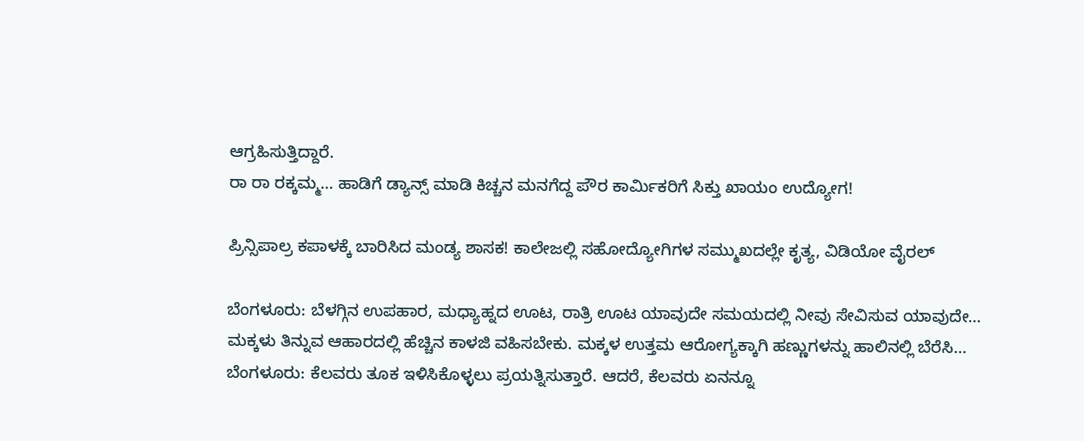ಆಗ್ರಹಿಸುತ್ತಿದ್ದಾರೆ.
ರಾ ರಾ ರಕ್ಕಮ್ಮ… ಹಾಡಿಗೆ ಡ್ಯಾನ್ಸ್ ಮಾಡಿ ಕಿಚ್ಚನ ಮನಗೆದ್ದ ಪೌರ ಕಾರ್ಮಿಕರಿಗೆ ಸಿಕ್ತು ಖಾಯಂ ಉದ್ಯೋಗ!

ಪ್ರಿನ್ಸಿಪಾಲ್ರ ಕಪಾಳಕ್ಕೆ ಬಾರಿಸಿದ ಮಂಡ್ಯ ಶಾಸಕ! ಕಾಲೇಜಲ್ಲಿ ಸಹೋದ್ಯೋಗಿಗಳ ಸಮ್ಮುಖದಲ್ಲೇ ಕೃತ್ಯ, ವಿಡಿಯೋ ವೈರಲ್

ಬೆಂಗಳೂರು: ಬೆಳಗ್ಗಿನ ಉಪಹಾರ, ಮಧ್ಯಾಹ್ನದ ಊಟ, ರಾತ್ರಿ ಊಟ ಯಾವುದೇ ಸಮಯದಲ್ಲಿ ನೀವು ಸೇವಿಸುವ ಯಾವುದೇ…
ಮಕ್ಕಳು ತಿನ್ನುವ ಆಹಾರದಲ್ಲಿ ಹೆಚ್ಚಿನ ಕಾಳಜಿ ವಹಿಸಬೇಕು. ಮಕ್ಕಳ ಉತ್ತಮ ಆರೋಗ್ಯಕ್ಕಾಗಿ ಹಣ್ಣುಗಳನ್ನು ಹಾಲಿನಲ್ಲಿ ಬೆರೆಸಿ…
ಬೆಂಗಳೂರು: ಕೆಲವರು ತೂಕ ಇಳಿಸಿಕೊಳ್ಳಲು ಪ್ರಯತ್ನಿಸುತ್ತಾರೆ. ಆದರೆ, ಕೆಲವರು ಏನನ್ನೂ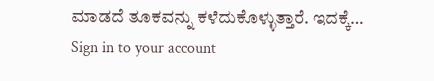ಮಾಡದೆ ತೂಕವನ್ನು ಕಳೆದುಕೊಳ್ಳುತ್ತಾರೆ. ಇದಕ್ಕೆ…
Sign in to your account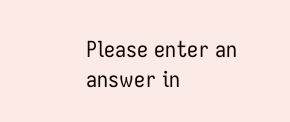Please enter an answer in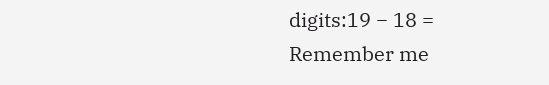digits:19 − 18 =
Remember me